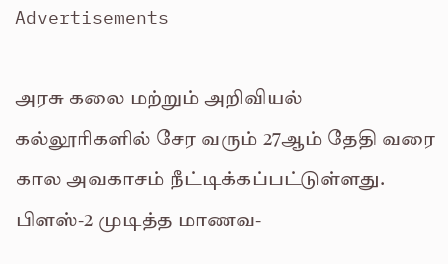Advertisements

அரசு கலை மற்றும் அறிவியல் கல்லூரிகளில் சேர வரும் 27ஆம் தேதி வரை கால அவகாசம் நீட்டிக்கப்பட்டுள்ளது.
பிளஸ்-2 முடித்த மாணவ-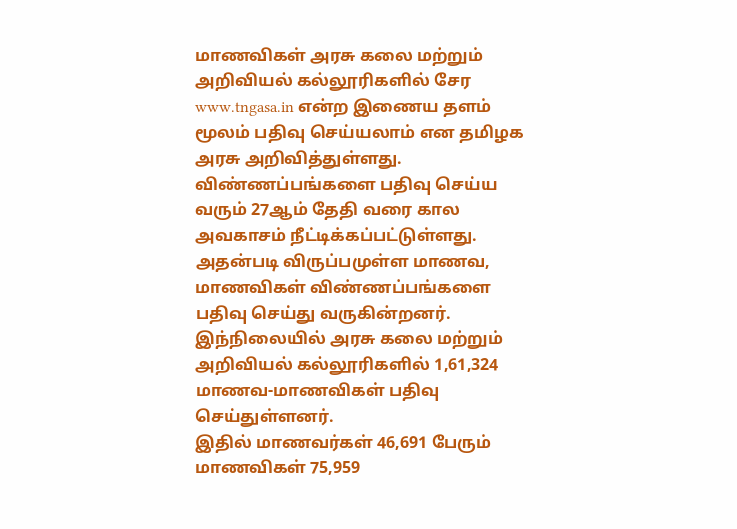மாணவிகள் அரசு கலை மற்றும் அறிவியல் கல்லூரிகளில் சேர www.tngasa.in என்ற இணைய தளம் மூலம் பதிவு செய்யலாம் என தமிழக அரசு அறிவித்துள்ளது. விண்ணப்பங்களை பதிவு செய்ய வரும் 27ஆம் தேதி வரை கால அவகாசம் நீட்டிக்கப்பட்டுள்ளது.
அதன்படி விருப்பமுள்ள மாணவ, மாணவிகள் விண்ணப்பங்களை பதிவு செய்து வருகின்றனர். இந்நிலையில் அரசு கலை மற்றும் அறிவியல் கல்லூரிகளில் 1,61,324 மாணவ-மாணவிகள் பதிவு செய்துள்ளனர்.
இதில் மாணவர்கள் 46,691 பேரும் மாணவிகள் 75,959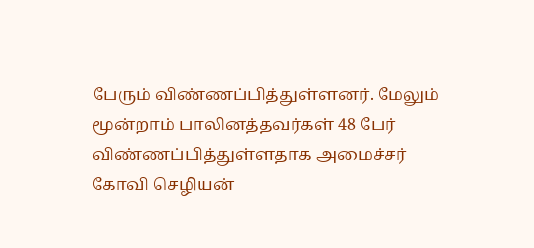பேரும் விண்ணப்பித்துள்ளனர். மேலும் மூன்றாம் பாலினத்தவர்கள் 48 பேர் விண்ணப்பித்துள்ளதாக அமைச்சர் கோவி செழியன்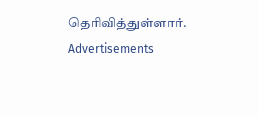தெரிவித்துள்ளார்.
Advertisements